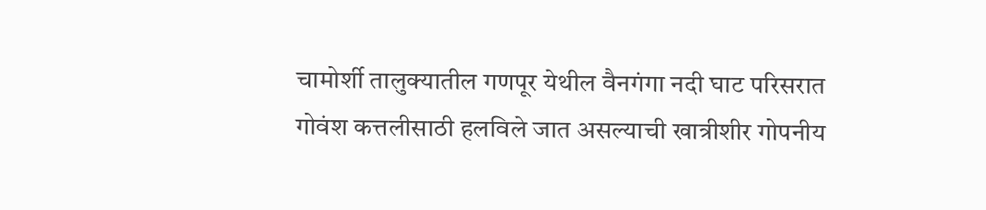चामोर्शी तालुक्यातील गणपूर येथील वैनगंगा नदी घाट परिसरात गोवंश कत्तलीसाठी हलविले जात असल्याची खात्रीशीर गोपनीय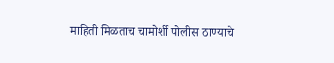माहिती मिळताच चामोर्शी पोलीस ठाण्याचे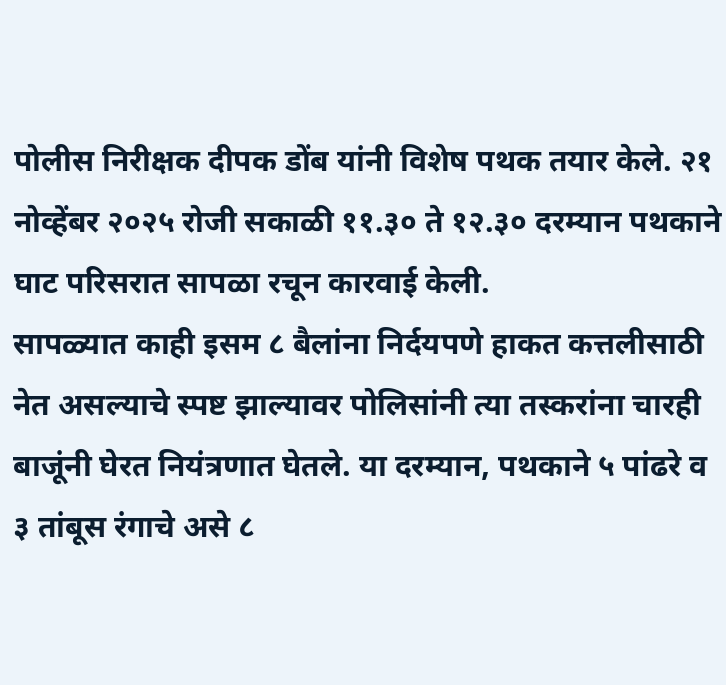पोलीस निरीक्षक दीपक डोंब यांनी विशेष पथक तयार केले. २१ नोव्हेंबर २०२५ रोजी सकाळी ११.३० ते १२.३० दरम्यान पथकाने घाट परिसरात सापळा रचून कारवाई केली.
सापळ्यात काही इसम ८ बैलांना निर्दयपणे हाकत कत्तलीसाठी नेत असल्याचे स्पष्ट झाल्यावर पोलिसांनी त्या तस्करांना चारही बाजूंनी घेरत नियंत्रणात घेतले. या दरम्यान, पथकाने ५ पांढरे व ३ तांबूस रंगाचे असे ८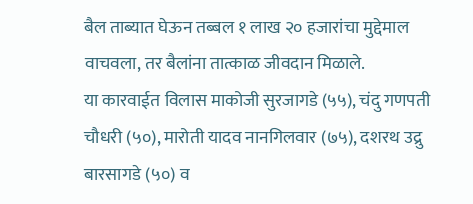बैल ताब्यात घेऊन तब्बल १ लाख २० हजारांचा मुद्देमाल वाचवला, तर बैलांना तात्काळ जीवदान मिळाले.
या कारवाईत विलास माकोजी सुरजागडे (५५), चंदु गणपती चौधरी (५०), मारोती यादव नानगिलवार (७५), दशरथ उद्रु बारसागडे (५०) व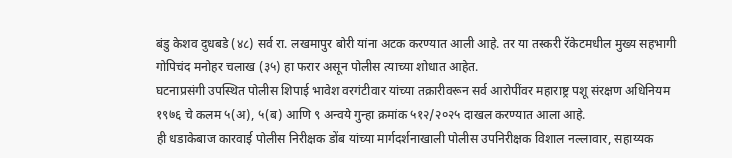बंडु केशव दुधबडे (४८) सर्व रा. लखमापुर बोरी यांना अटक करण्यात आली आहे. तर या तस्करी रॅकेटमधील मुख्य सहभागी गोपिचंद मनोहर चलाख (३५) हा फरार असून पोलीस त्याच्या शोधात आहेत.
घटनाप्रसंगी उपस्थित पोलीस शिपाई भावेश वरगंटीवार यांच्या तक्रारीवरून सर्व आरोपींवर महाराष्ट्र पशू संरक्षण अधिनियम १९७६ चे कलम ५(अ), ५(ब) आणि ९ अन्वये गुन्हा क्रमांक ५१२/२०२५ दाखल करण्यात आला आहे.
ही धडाकेबाज कारवाई पोलीस निरीक्षक डोंब यांच्या मार्गदर्शनाखाली पोलीस उपनिरीक्षक विशाल नल्लावार, सहाय्यक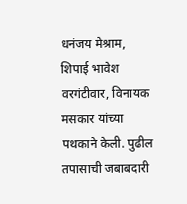धनंजय मेश्राम, शिपाई भावेश वरगंटीवार, विनायक मसकार यांच्या पथकाने केली. पुढील तपासाची जबाबदारी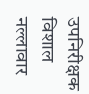उपनिरीक्षक विशाल नल्लावार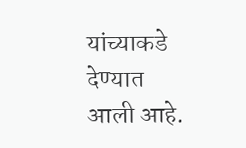यांच्याकडे देण्यात आली आहे.